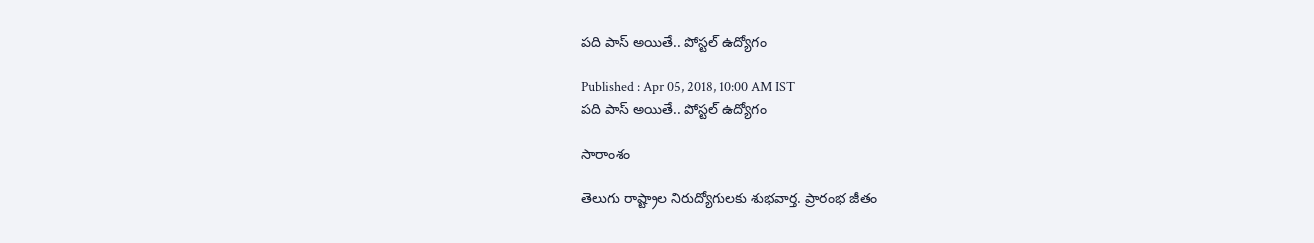పది పాస్ అయితే.. పోస్టల్ ఉద్యోగం

Published : Apr 05, 2018, 10:00 AM IST
పది పాస్ అయితే.. పోస్టల్ ఉద్యోగం

సారాంశం

తెలుగు రాష్ట్రాల నిరుద్యోగులకు శుభవార్త. ప్రారంభ జీతం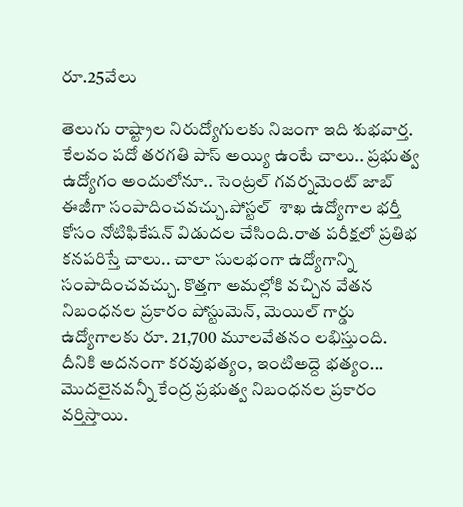రూ.25వేలు

తెలుగు రాష్ట్రాల నిరుద్యోగులకు నిజంగా ఇది శుభవార్త. కేలవం పదో తరగతి పాస్ అయ్యి ఉంటే చాలు.. ప్రభుత్వ ఉద్యోగం అందులోనూ.. సెంట్రల్ గవర్నమెంట్ జాబ్ ఈజీగా సంపాదించవచ్చు.పోస్టల్  శాఖ ఉద్యోగాల భర్తీ కోసం నోటిఫికేషన్ విడుదల చేసింది.రాత పరీక్షలో ప్రతిభ కనపరిస్తే చాలు.. చాలా సులభంగా ఉద్యోగాన్ని సంపాదించవచ్చు. కొత్తగా అమల్లోకి వచ్చిన వేతన నిబంధనల ప్రకారం పోస్టుమెన్‌, మెయిల్‌ గార్డు ఉద్యోగాలకు రూ. 21,700 మూలవేతనం లభిస్తుంది. దీనికి అదనంగా కరవుభత్యం, ఇంటిఅద్దె భత్యం... మొదలైనవన్నీ కేంద్ర ప్రభుత్వ నిబంధనల ప్రకారం వర్తిస్తాయి.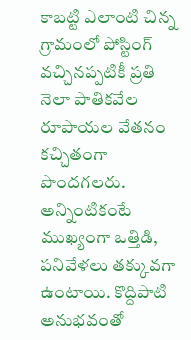కాబట్టి ఎలాంటి చిన్న గ్రామంలో పోస్టింగ్‌ వచ్చినప్పటికీ ప్రతి నెలా పాతికవేల రూపాయల వేతనం కచ్చితంగా పొందగలరు. అన్నింటికంటే ముఖ్యంగా ఒత్తిడి, పనివేళలు తక్కువగా ఉంటాయి. కొద్దిపాటి అనుభవంతో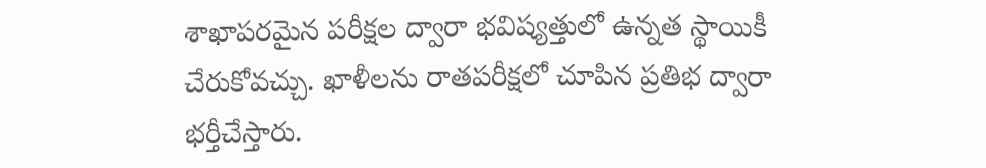శాఖాపరమైన పరీక్షల ద్వారా భవిష్యత్తులో ఉన్నత స్థాయికీ చేరుకోవచ్చు. ఖాళీలను రాతపరీక్షలో చూపిన ప్రతిభ ద్వారా భర్తీచేస్తారు.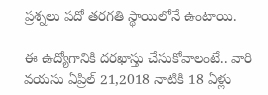ప్రశ్నలు పదో తరగతి స్థాయిలోనే ఉంటాయి.

ఈ ఉద్యోగానికి దరఖాస్తు చేసుకోవాలంటే.. వారి వయసు ఏప్రిల్ 21,2018 నాటికి 18 ఏళ్లు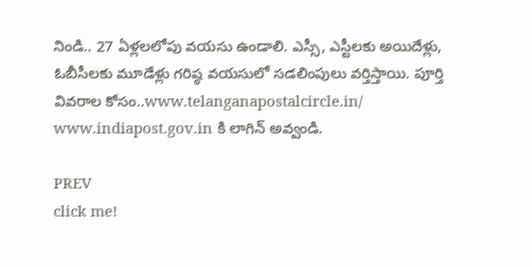నిండి.. 27 ఏళ్లలలోపు వయసు ఉండాలి. ఎస్సీ, ఎస్టీలకు అయిదేళ్లు, ఓబీసీలకు మూడేళ్లు గరిష్ఠ వయసులో సడలింపులు వర్తిస్తాయి. పూర్తి వివరాల కోసం..www.telanganapostalcircle.in/ www.indiapost.gov.in కి లాగిన్ అవ్వండి.

PREV
click me!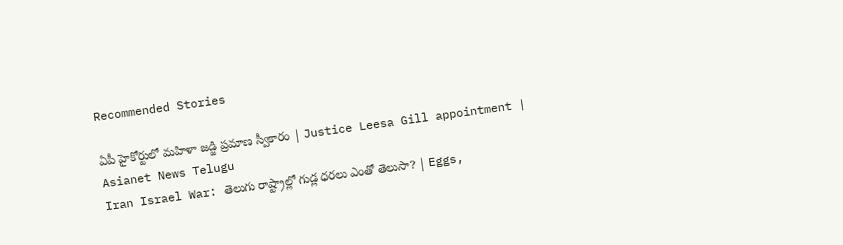Recommended Stories

ఏపీ హైకోర్టులో మహిళా జడ్జి ప్రమాణ స్వీకారం | Justice Leesa Gill appointment | Asianet News Telugu
Iran Israel War: తెలుగు రాష్ట్రాల్లో గుడ్ల ధరలు ఎంతో తెలుసా? | Eggs,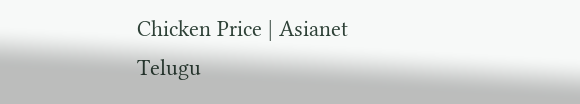Chicken Price | Asianet Telugu